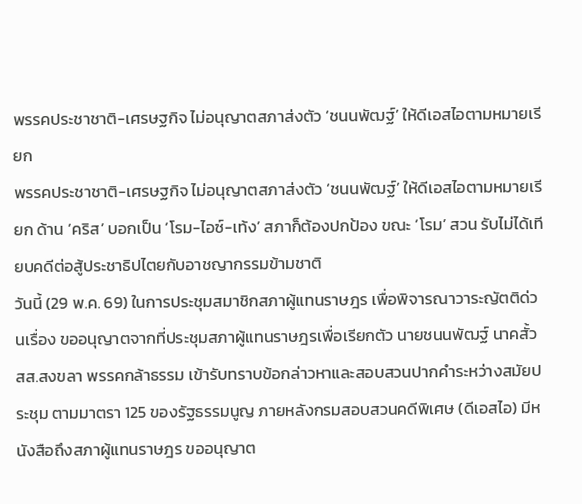พรรคประชาชาติ-เศรษฐกิจ ไม่อนุญาตสภาส่งตัว ‘ชนนพัฒฐ์’ ให้ดีเอสไอตามหมายเรียก
พรรคประชาชาติ-เศรษฐกิจ ไม่อนุญาตสภาส่งตัว ‘ชนนพัฒฐ์’ ให้ดีเอสไอตามหมายเรียก ด้าน ‘คริส’ บอกเป็น ‘โรม-ไอซ์-เท้ง’ สภาก็ต้องปกป้อง ขณะ ‘โรม’ สวน รับไม่ได้เทียบคดีต่อสู้ประชาธิปไตยกับอาชญากรรมข้ามชาติ
วันนี้ (29 พ.ค. 69) ในการประชุมสมาชิกสภาผู้แทนราษฎร เพื่อพิจารณาวาระญัตติด่วนเรื่อง ขออนุญาตจากที่ประชุมสภาผู้แทนราษฎรเพื่อเรียกตัว นายชนนพัฒฐ์ นาคสั้ว สส.สงขลา พรรคกล้าธรรม เข้ารับทราบข้อกล่าวหาและสอบสวนปากคำระหว่างสมัยประชุม ตามมาตรา 125 ของรัฐธรรมนูญ ภายหลังกรมสอบสวนคดีพิเศษ (ดีเอสไอ) มีหนังสือถึงสภาผู้แทนราษฎร ขออนุญาต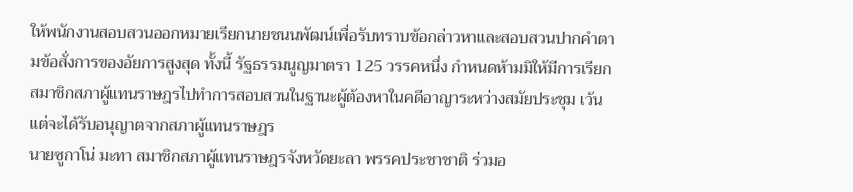ให้พนักงานสอบสวนออกหมายเรียกนายชนนพัฒน์เพื่อรับทราบข้อกล่าวหาและสอบสวนปากคำตามข้อสั่งการของอัยการสูงสุด ทั้งนี้ รัฐธรรมนูญมาตรา 125 วรรคหนึ่ง กำหนดห้ามมิให้มีการเรียกสมาชิกสภาผู้แทนราษฎรไปทำการสอบสวนในฐานะผู้ต้องหาในคดีอาญาระหว่างสมัยประชุม เว้นแต่จะได้รับอนุญาตจากสภาผู้แทนราษฎร
นายซูกาโน่ มะทา สมาชิกสภาผู้แทนราษฎรจังหวัดยะลา พรรคประชาชาติ ร่วมอ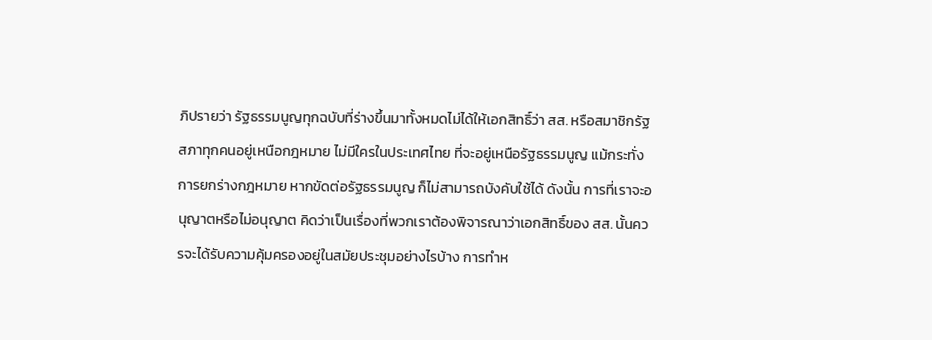ภิปรายว่า รัฐธรรมนูญทุกฉบับที่ร่างขึ้นมาทั้งหมดไม่ได้ให้เอกสิทธิ์ว่า สส. หรือสมาชิกรัฐสภาทุกคนอยู่เหนือกฎหมาย ไม่มีใครในประเทศไทย ที่จะอยู่เหนือรัฐธรรมนูญ แม้กระทั่งการยกร่างกฎหมาย หากขัดต่อรัฐธรรมนูญ ก็ไม่สามารถบังคับใช้ได้ ดังนั้น การที่เราจะอนุญาตหรือไม่อนุญาต คิดว่าเป็นเรื่องที่พวกเราต้องพิจารณาว่าเอกสิทธิ์ของ สส. นั้นควรจะได้รับความคุ้มครองอยู่ในสมัยประชุมอย่างไรบ้าง การทำห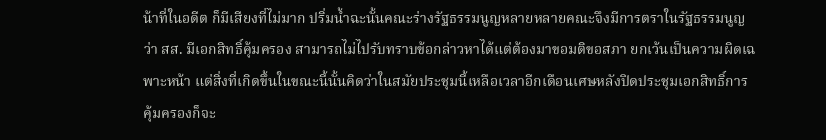น้าที่ในอดีต ก็มีเสียงที่ไม่มาก ปริ่มน้ำฉะนั้นคณะร่างรัฐธรรมนูญหลายหลายคณะจึงมีการตราในรัฐธรรมนูญ ว่า สส. มีเอกสิทธิ์คุ้มครอง สามารถไม่ไปรับทราบข้อกล่าวหาได้แต่ต้องมาขอมติขอสภา ยกเว้นเป็นความผิดเฉพาะหน้า แต่สิ่งที่เกิดขึ้นในขณะนี้นั้นคิดว่าในสมัยประชุมนี้เหลือเวลาอีกเดือนเศษหลังปิดประชุมเอกสิทธิ์การคุ้มครองก็จะ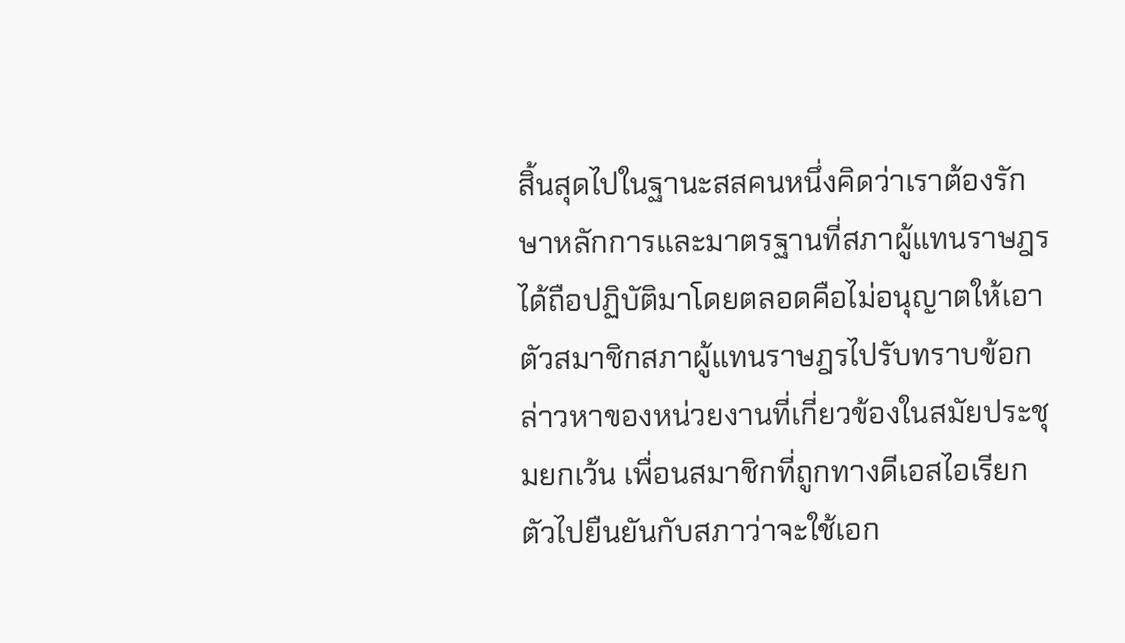สิ้นสุดไปในฐานะสสคนหนึ่งคิดว่าเราต้องรักษาหลักการและมาตรฐานที่สภาผู้แทนราษฎรได้ถือปฏิบัติมาโดยตลอดคือไม่อนุญาตให้เอาตัวสมาชิกสภาผู้แทนราษฎรไปรับทราบข้อกล่าวหาของหน่วยงานที่เกี่ยวข้องในสมัยประชุมยกเว้น เพื่อนสมาชิกที่ถูกทางดีเอสไอเรียกตัวไปยืนยันกับสภาว่าจะใช้เอก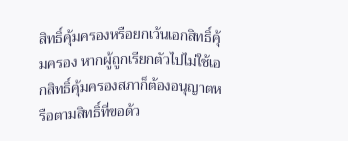สิทธิ์คุ้มครองหรือยกเว้นเอกสิทธิ์คุ้มครอง หากผู้ถูกเรียกตัวไปไม่ใช้เอกสิทธิ์คุ้มครองสภาก็ต้องอนุญาตหรือตามสิทธิ์ที่ขอด้ว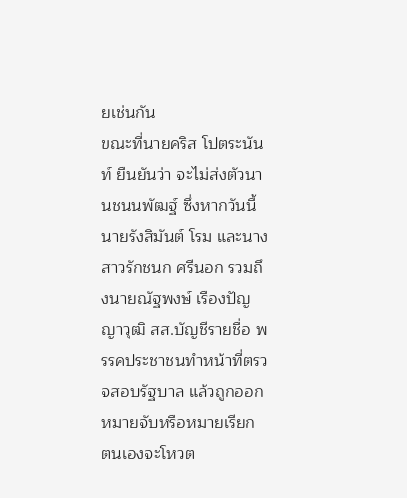ยเช่นกัน
ขณะที่นายคริส โปตระนันท์ ยืนยันว่า จะไม่ส่งตัวนานชนนพัฒฐ์ ซึ่งหากวันนี้นายรังสิมันต์ โรม และนางสาวรักชนก ศรีนอก รวมถึงนายณัฐพงษ์ เรืองปัญญาวุฒิ สส.บัญชีรายชื่อ พรรคประชาชนทำหน้าที่ตรวจสอบรัฐบาล แล้วถูกออกหมายจับหรือหมายเรียก ตนเองจะโหวต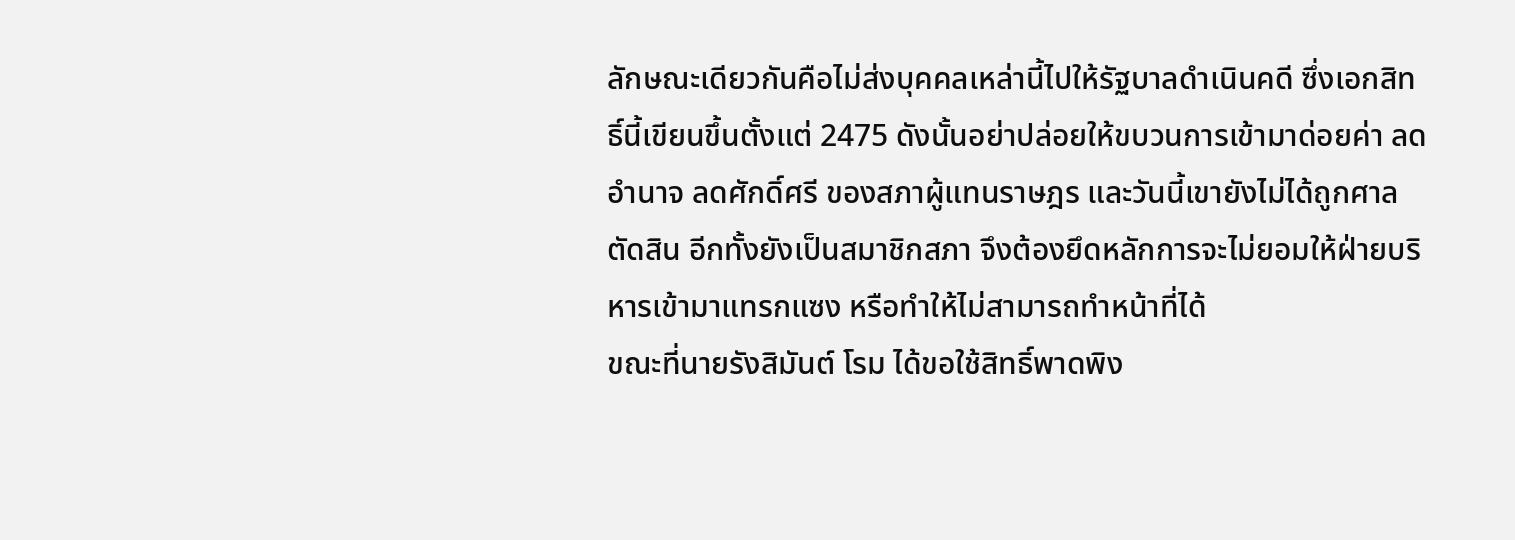ลักษณะเดียวกันคือไม่ส่งบุคคลเหล่านี้ไปให้รัฐบาลดำเนินคดี ซึ่งเอกสิทธิ์นี้เขียนขึ้นตั้งแต่ 2475 ดังนั้นอย่าปล่อยให้ขบวนการเข้ามาด่อยค่า ลดอำนาจ ลดศักดิ์ศรี ของสภาผู้แทนราษฎร และวันนี้เขายังไม่ได้ถูกศาลตัดสิน อีกทั้งยังเป็นสมาชิกสภา จึงต้องยึดหลักการจะไม่ยอมให้ฝ่ายบริหารเข้ามาแทรกแซง หรือทำให้ไม่สามารถทำหน้าที่ได้
ขณะที่นายรังสิมันต์ โรม ได้ขอใช้สิทธิ์พาดพิง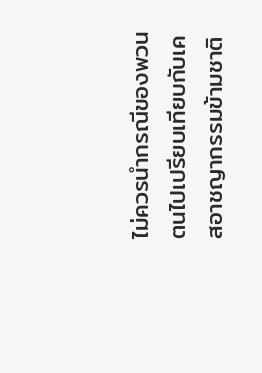ไม่ควรนำกรณีของพวนตนไปเปรียบเทียบกับเคสอาชญากรรมข้ามชาติ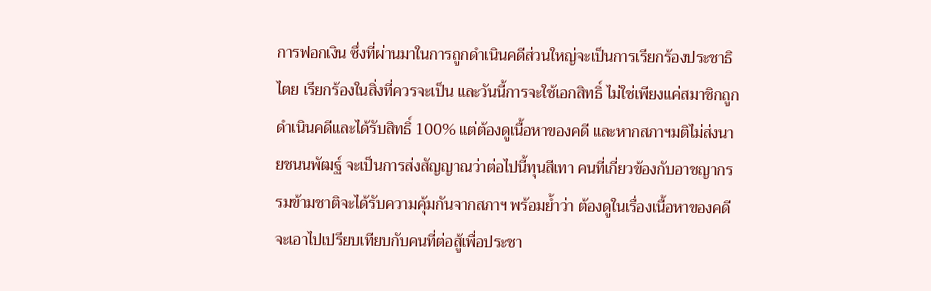การฟอกเงิน ซึ่งที่ผ่านมาในการถูกดำเนินคดีส่วนใหญ่จะเป็นการเรียกร้องประชาธิไตย เรียกร้องในสิ่งที่ควรจะเป็น และวันนี้การจะใช้เอกสิทธิ์ ไม่ใช่เพียงแค่สมาชิกถูกดำเนินคดีและได้รับสิทธิ์ 100% แต่ต้องดูเนื้อหาของคดี และหากสภาฯมติไม่ส่งนายชนนพัฒฐ์ จะเป็นการส่งสัญญาณว่าต่อไปนี้ทุนสีเทา คนที่เกี่ยวข้องกับอาชญากรรมข้ามชาติจะได้รับความคุ้มกันจากสภาฯ พร้อมย้ำว่า ต้องดูในเรื่องเนื้อหาของคดี จะเอาไปเปรียบเทียบกับคนที่ต่อสู้เพื่อประชา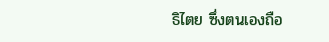ธิไตย ซึ่งตนเองถือ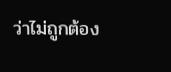ว่าไม่ถูกต้อง